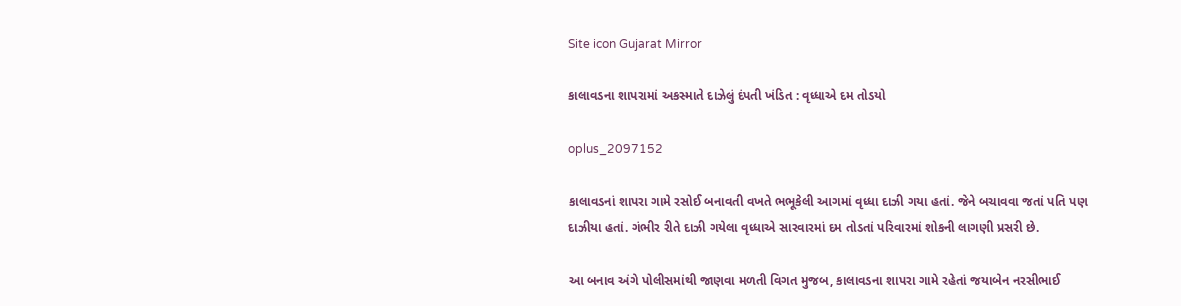Site icon Gujarat Mirror

કાલાવડના શાપરામાં અકસ્માતે દાઝેલું દંપતી ખંડિત : વૃધ્ધાએ દમ તોડયો

oplus_2097152

કાલાવડનાં શાપરા ગામે રસોઈ બનાવતી વખતે ભભૂકેલી આગમાં વૃધ્ધા દાઝી ગયા હતાં. જેને બચાવવા જતાં પતિ પણ દાઝીયા હતાં. ગંભીર રીતે દાઝી ગયેલા વૃધ્ધાએ સારવારમાં દમ તોડતાં પરિવારમાં શોકની લાગણી પ્રસરી છે.

આ બનાવ અંગે પોલીસમાંથી જાણવા મળતી વિગત મુજબ, કાલાવડના શાપરા ગામે રહેતાં જયાબેન નરસીભાઈ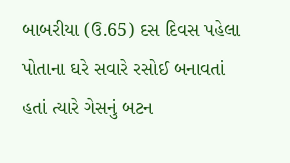બાબરીયા (ઉ.65) દસ દિવસ પહેલા પોતાના ઘરે સવારે રસોઈ બનાવતાં હતાં ત્યારે ગેસનું બટન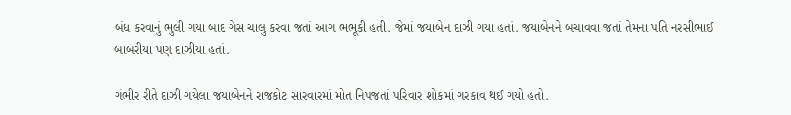બંધ કરવાનું ભુલી ગયા બાદ ગેસ ચાલુ કરવા જતાં આગ ભભૂકી હતી. જેમાં જયાબેન દાઝી ગયા હતાં. જયાબેનને બચાવવા જતાં તેમના પતિ નરસીભાઈ બાબરીયા પણ દાઝીયા હતાં.

ગંભીર રીતે દાઝી ગયેલા જયાબેનને રાજકોટ સારવારમાં મોત નિપજતાં પરિવાર શોકમાં ગરકાવ થઈ ગયો હતો.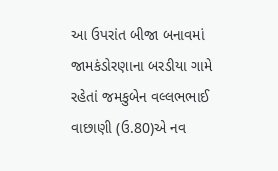આ ઉપરાંત બીજા બનાવમાં જામકંડોરણાના બરડીયા ગામે રહેતાં જમકુબેન વલ્લભભાઈ વાછાણી (ઉ.80)એ નવ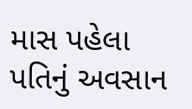માસ પહેલા પતિનું અવસાન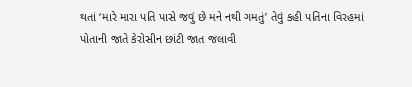થતાં ‘મારે મારા પતિ પાસે જવું છે મને નથી ગમતું’ તેવું કહી પતિના વિરહમાં પોતાની જાતે કેરોસીન છાંટી જાત જલાવી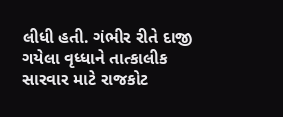લીધી હતી. ગંભીર રીતે દાજી ગયેલા વૃધ્ધાને તાત્કાલીક સારવાર માટે રાજકોટ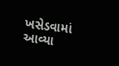ખસેડવામાં આવ્યા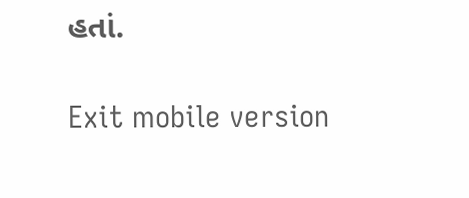હતાં.

Exit mobile version